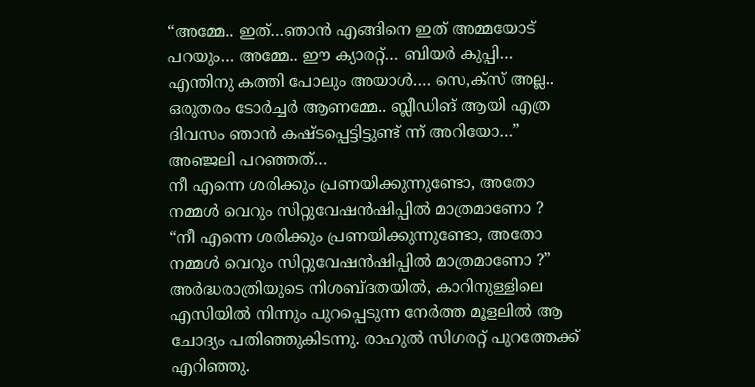“അമ്മേ.. ഇത്…ഞാൻ എങ്ങിനെ ഇത് അമ്മയോട് പറയും… അമ്മേ.. ഈ ക്യാരറ്റ്… ബിയർ കുപ്പി… എന്തിനു കത്തി പോലും അയാൾ…. സെ,ക്സ് അല്ല.. ഒരുതരം ടോർച്ചർ ആണമ്മേ.. ബ്ലീഡിങ് ആയി എത്ര ദിവസം ഞാൻ കഷ്ടപ്പെട്ടിട്ടുണ്ട് ന്ന് അറിയോ…” അഞ്ജലി പറഞ്ഞത്…
നീ എന്നെ ശരിക്കും പ്രണയിക്കുന്നുണ്ടോ, അതോ നമ്മൾ വെറും സിറ്റുവേഷൻഷിപ്പിൽ മാത്രമാണോ ?
“നീ എന്നെ ശരിക്കും പ്രണയിക്കുന്നുണ്ടോ, അതോ നമ്മൾ വെറും സിറ്റുവേഷൻഷിപ്പിൽ മാത്രമാണോ ?” അർദ്ധരാത്രിയുടെ നിശബ്ദതയിൽ, കാറിനുള്ളിലെ എസിയിൽ നിന്നും പുറപ്പെടുന്ന നേർത്ത മൂളലിൽ ആ ചോദ്യം പതിഞ്ഞുകിടന്നു. രാഹുൽ സിഗരറ്റ് പുറത്തേക്ക് എറിഞ്ഞു.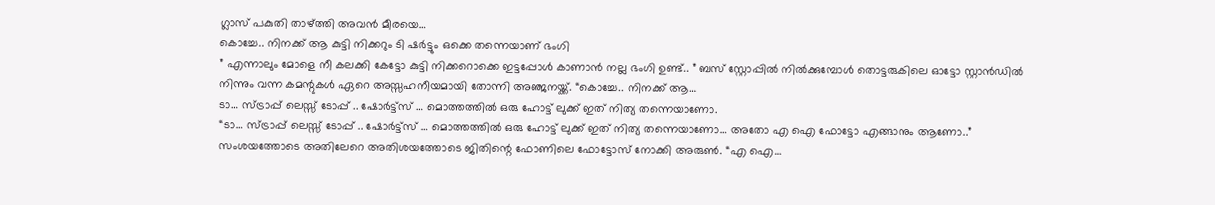ഗ്ലാസ് പകുതി താഴ്ത്തി അവൻ മീരയെ…
കൊച്ചേ.. നിനക്ക് ആ കുട്ടി നിക്കറും ടി ഷർട്ടും ഒക്കെ തന്നെയാണ് ഭംഗി
” എന്നാലും മോളെ നീ കലക്കി കേട്ടോ കുട്ടി നിക്കറൊക്കെ ഇട്ടപ്പോൾ കാണാൻ നല്ല ഭംഗി ഉണ്ട്.. ” ബസ് സ്റ്റോപ്പിൽ നിൽക്കുമ്പോൾ തൊട്ടരുകിലെ ഓട്ടോ സ്റ്റാൻഡിൽ നിന്നും വന്ന കമന്റുകൾ ഏറെ അസ്സഹനീയമായി തോന്നി അഞ്ജനയ്ക്ക്. “കൊച്ചേ.. നിനക്ക് ആ…
ടാ… സ്ട്രാപ്പ് ലെസ്സ് ടോപ്പ് .. ഷോർട്ട്സ് … മൊത്തത്തിൽ ഒരു ഹോട്ട് ലുക്ക് ഇത് നിത്യ തന്നെയാണോ.
“ടാ… സ്ട്രാപ്പ് ലെസ്സ് ടോപ്പ് .. ഷോർട്ട്സ് … മൊത്തത്തിൽ ഒരു ഹോട്ട് ലുക്ക് ഇത് നിത്യ തന്നെയാണോ… അതോ എ ഐ ഫോട്ടോ എങ്ങാനും ആണോ..” സംശയത്തോടെ അതിലേറെ അതിശയത്തോടെ ജിതിന്റെ ഫോണിലെ ഫോട്ടോസ് നോക്കി അരുൺ. “എ ഐ…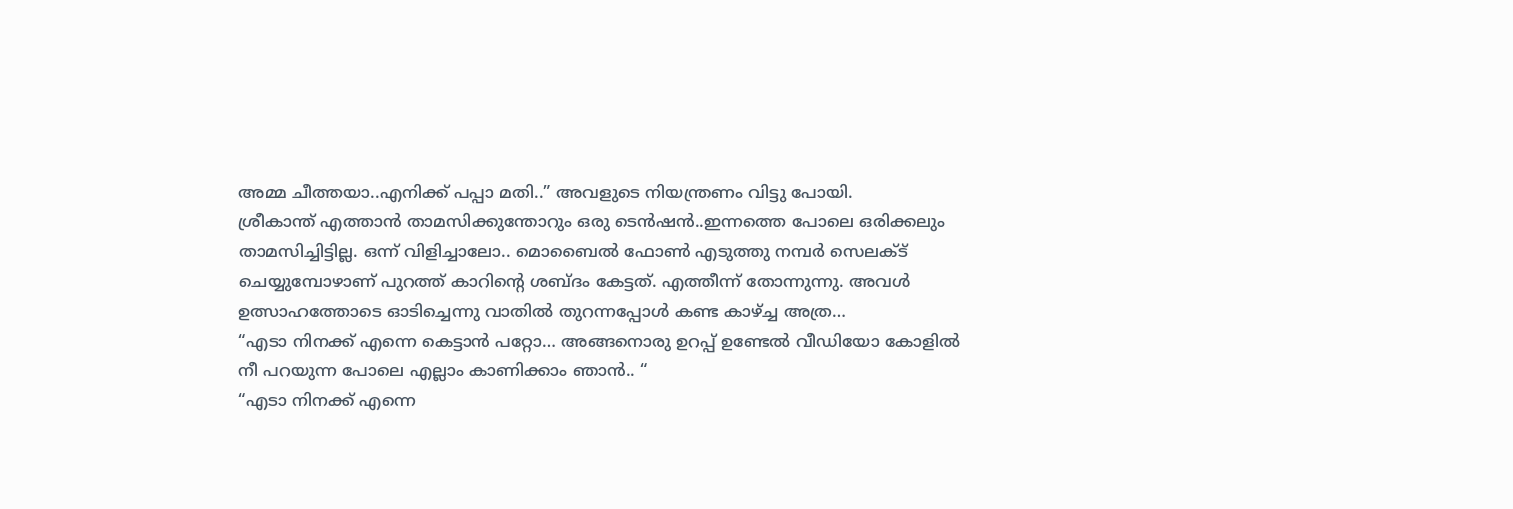അമ്മ ചീത്തയാ..എനിക്ക് പപ്പാ മതി..” അവളുടെ നിയന്ത്രണം വിട്ടു പോയി.
ശ്രീകാന്ത് എത്താൻ താമസിക്കുന്തോറും ഒരു ടെൻഷൻ..ഇന്നത്തെ പോലെ ഒരിക്കലും താമസിച്ചിട്ടില്ല. ഒന്ന് വിളിച്ചാലോ.. മൊബൈൽ ഫോൺ എടുത്തു നമ്പർ സെലക്ട് ചെയ്യുമ്പോഴാണ് പുറത്ത് കാറിന്റെ ശബ്ദം കേട്ടത്. എത്തീന്ന് തോന്നുന്നു. അവൾ ഉത്സാഹത്തോടെ ഓടിച്ചെന്നു വാതിൽ തുറന്നപ്പോൾ കണ്ട കാഴ്ച്ച അത്ര…
“എടാ നിനക്ക് എന്നെ കെട്ടാൻ പറ്റോ… അങ്ങനൊരു ഉറപ്പ് ഉണ്ടേൽ വീഡിയോ കോളിൽ നീ പറയുന്ന പോലെ എല്ലാം കാണിക്കാം ഞാൻ.. “
“എടാ നിനക്ക് എന്നെ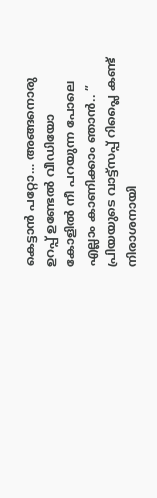കെട്ടാൻ പറ്റോ… അങ്ങനൊരു ഉറപ്പ് ഉണ്ടേൽ വീഡിയോ കോളിൽ നീ പറയുന്ന പോലെ എല്ലാം കാണിക്കാം ഞാൻ.. ” പ്രിയയുടെ വാട്ട്സപ്പ് റിപ്ലൈ കണ്ട് നിരാശനായി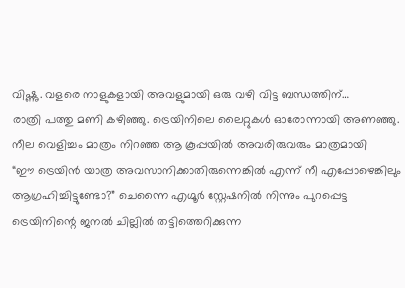വിഷ്ണു. വളരെ നാളുകളായി അവളുമായി ഒരു വഴി വിട്ട ബന്ധത്തിന്…
രാത്രി പത്തു മണി കഴിഞ്ഞു. ട്രെയിനിലെ ലൈറ്റുകൾ ഓരോന്നായി അണഞ്ഞു. നീല വെളിച്ചം മാത്രം നിറഞ്ഞ ആ കൂപ്പയിൽ അവരിരുവരും മാത്രമായി
“ഈ ട്രെയിൻ യാത്ര അവസാനിക്കാതിരുന്നെങ്കിൽ എന്ന് നീ എപ്പോഴെങ്കിലും ആഗ്രഹിച്ചിട്ടുണ്ടോ?” ചെന്നൈ എഗ്മൂർ സ്റ്റേഷനിൽ നിന്നും പുറപ്പെട്ട ട്രെയിനിന്റെ ജനൽ ചില്ലിൽ തട്ടിത്തെറിക്കുന്ന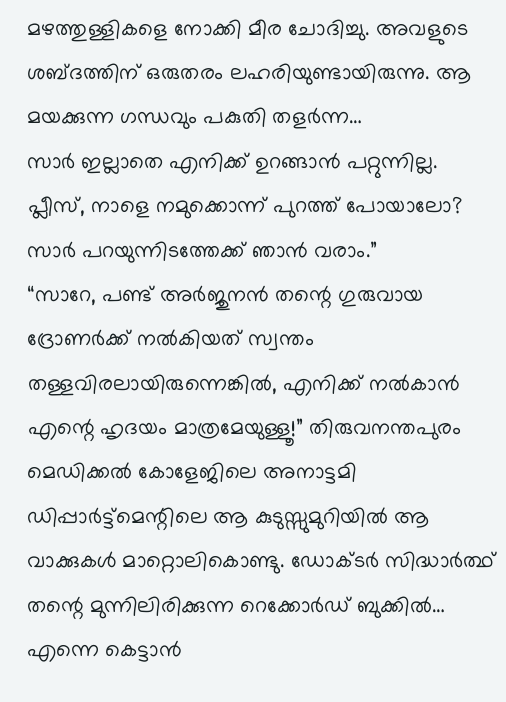മഴത്തുള്ളികളെ നോക്കി മീര ചോദിച്ചു. അവളുടെ ശബ്ദത്തിന് ഒരുതരം ലഹരിയുണ്ടായിരുന്നു. ആ മയക്കുന്ന ഗന്ധവും പകുതി തളർന്ന…
സാർ ഇല്ലാതെ എനിക്ക് ഉറങ്ങാൻ പറ്റുന്നില്ല. പ്ലീസ്, നാളെ നമുക്കൊന്ന് പുറത്ത് പോയാലോ? സാർ പറയുന്നിടത്തേക്ക് ഞാൻ വരാം.”
“സാറേ, പണ്ട് അർജുനൻ തന്റെ ഗുരുവായ ദ്രോണർക്ക് നൽകിയത് സ്വന്തം തള്ളവിരലായിരുന്നെങ്കിൽ, എനിക്ക് നൽകാൻ എന്റെ ഹൃദയം മാത്രമേയുള്ളൂ!” തിരുവനന്തപുരം മെഡിക്കൽ കോളേജിലെ അനാട്ടമി ഡിപ്പാർട്ട്മെന്റിലെ ആ കുടുസ്സുമുറിയിൽ ആ വാക്കുകൾ മാറ്റൊലികൊണ്ടു. ഡോക്ടർ സിദ്ധാർത്ഥ് തന്റെ മുന്നിലിരിക്കുന്ന റെക്കോർഡ് ബുക്കിൽ…
എന്നെ കെട്ടാൻ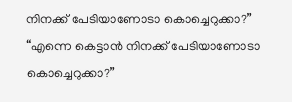നിനക്ക് പേടിയാണോടാ കൊച്ചെറുക്കാ?”
“എന്നെ കെട്ടാൻ നിനക്ക് പേടിയാണോടാ കൊച്ചെറുക്കാ?”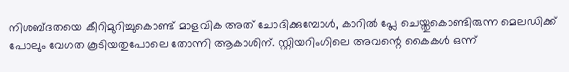നിശബ്ദതയെ കീറിമുറിച്ചുകൊണ്ട് മാളവിക അത് ചോദിക്കുമ്പോൾ, കാറിൽ പ്ലേ ചെയ്തുകൊണ്ടിരുന്ന മെലഡിക്ക് പോലും വേഗത കൂടിയതുപോലെ തോന്നി ആകാശിന്. സ്റ്റിയറിംഗിലെ അവന്റെ കൈകൾ ഒന്ന്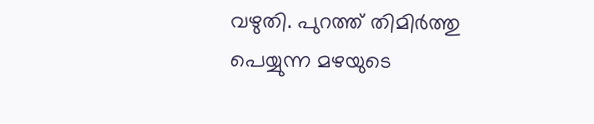വഴുതി. പുറത്ത് തിമിർത്തു പെയ്യുന്ന മഴയുടെ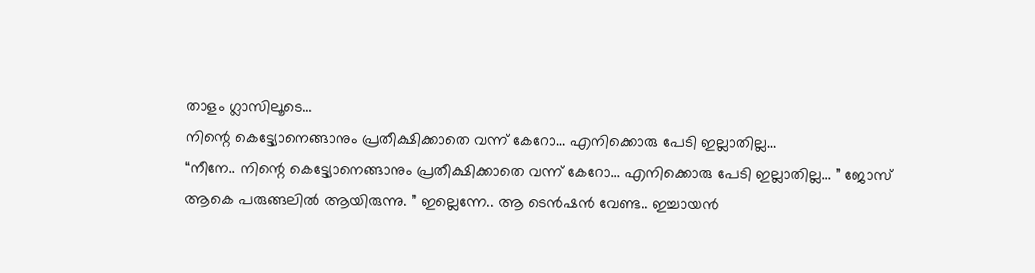താളം ഗ്ലാസിലൂടെ…
നിന്റെ കെട്ട്യോനെങ്ങാനും പ്രതീക്ഷിക്കാതെ വന്ന് കേറോ… എനിക്കൊരു പേടി ഇല്ലാതില്ല…
“നീനേ.. നിന്റെ കെട്ട്യോനെങ്ങാനും പ്രതീക്ഷിക്കാതെ വന്ന് കേറോ… എനിക്കൊരു പേടി ഇല്ലാതില്ല… ” ജോസ് ആകെ പരുങ്ങലിൽ ആയിരുന്നു. ” ഇല്ലെന്നേ.. ആ ടെൻഷൻ വേണ്ട.. ഇച്ചായൻ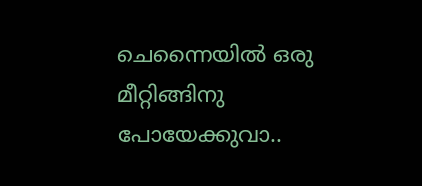ചെന്നൈയിൽ ഒരു മീറ്റിങ്ങിനു പോയേക്കുവാ..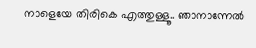നാളെയേ തിരികെ എത്തുള്ളൂ.. ഞാനാന്നേൽ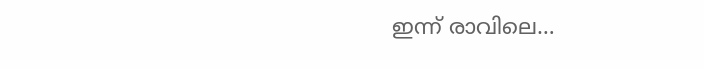ഇന്ന് രാവിലെ…